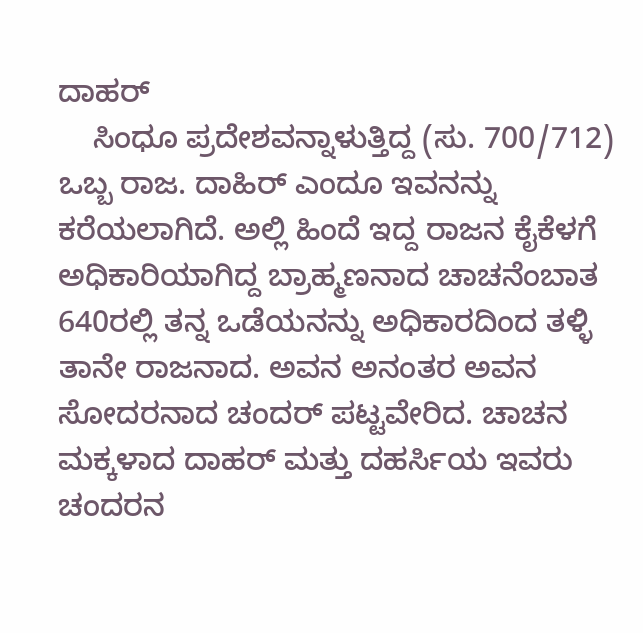ದಾಹರ್
    ಸಿಂಧೂ ಪ್ರದೇಶವನ್ನಾಳುತ್ತಿದ್ದ (ಸು. 700/712) ಒಬ್ಬ ರಾಜ. ದಾಹಿರ್ ಎಂದೂ ಇವನನ್ನು ಕರೆಯಲಾಗಿದೆ. ಅಲ್ಲಿ ಹಿಂದೆ ಇದ್ದ ರಾಜನ ಕೈಕೆಳಗೆ ಅಧಿಕಾರಿಯಾಗಿದ್ದ ಬ್ರಾಹ್ಮಣನಾದ ಚಾಚನೆಂಬಾತ 640ರಲ್ಲಿ ತನ್ನ ಒಡೆಯನನ್ನು ಅಧಿಕಾರದಿಂದ ತಳ್ಳಿ ತಾನೇ ರಾಜನಾದ. ಅವನ ಅನಂತರ ಅವನ ಸೋದರನಾದ ಚಂದರ್ ಪಟ್ಟವೇರಿದ. ಚಾಚನ ಮಕ್ಕಳಾದ ದಾಹರ್ ಮತ್ತು ದಹರ್ಸಿಯ ಇವರು ಚಂದರನ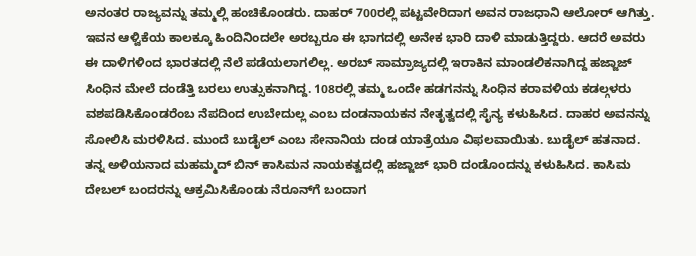ಅನಂತರ ರಾಜ್ಯವನ್ನು ತಮ್ಮಲ್ಲಿ ಹಂಚಿಕೊಂಡರು. ದಾಹರ್ 700ರಲ್ಲಿ ಪಟ್ಟವೇರಿದಾಗ ಅವನ ರಾಜಧಾನಿ ಆಲೋರ್ ಆಗಿತ್ತು. ಇವನ ಆಳ್ವಿಕೆಯ ಕಾಲಕ್ಕೂ ಹಿಂದಿನಿಂದಲೇ ಅರಬ್ಬರೂ ಈ ಭಾಗದಲ್ಲಿ ಅನೇಕ ಭಾರಿ ದಾಳಿ ಮಾಡುತ್ತಿದ್ದರು. ಆದರೆ ಅವರು ಈ ದಾಳಿಗಳಿಂದ ಭಾರತದಲ್ಲಿ ನೆಲೆ ಪಡೆಯಲಾಗಲಿಲ್ಲ. ಅರಬ್ ಸಾಮ್ರಾಜ್ಯದಲ್ಲಿ ಇರಾಕಿನ ಮಾಂಡಲಿಕನಾಗಿದ್ದ ಹಜ್ಜಾಜ್ ಸಿಂಧಿನ ಮೇಲೆ ದಂಡೆತ್ತಿ ಬರಲು ಉತ್ಸುಕನಾಗಿದ್ದ. 108ರಲ್ಲಿ ತಮ್ಮ ಒಂದೇ ಹಡಗನನ್ನು ಸಿಂಧಿನ ಕರಾವಳಿಯ ಕಡಲ್ಗಳರು ವಶಪಡಿಸಿಕೊಂಡರೆಂಬ ನೆಪದಿಂದ ಉಬೇದುಲ್ಲ ಎಂಬ ದಂಡನಾಯಕನ ನೇತೃತ್ವದಲ್ಲಿ ಸೈನ್ಯ ಕಳುಹಿಸಿದ. ದಾಹರ ಅವನನ್ನು ಸೋಲಿಸಿ ಮರಳಿಸಿದ. ಮುಂದೆ ಬುಡೈಲ್ ಎಂಬ ಸೇನಾನಿಯ ದಂಡ ಯಾತ್ರೆಯೂ ವಿಫಲವಾಯಿತು. ಬುಡೈಲ್ ಹತನಾದ. ತನ್ನ ಅಳಿಯನಾದ ಮಹಮ್ಮದ್ ಬಿನ್ ಕಾಸಿಮನ ನಾಯಕತ್ವದಲ್ಲಿ ಹಜ್ಜಾಜ್ ಭಾರಿ ದಂಡೊಂದನ್ನು ಕಳುಹಿಸಿದ. ಕಾಸಿಮ ದೇಬಲ್ ಬಂದರನ್ನು ಆಕ್ರಮಿಸಿಕೊಂಡು ನೆರೂನ್‍ಗೆ ಬಂದಾಗ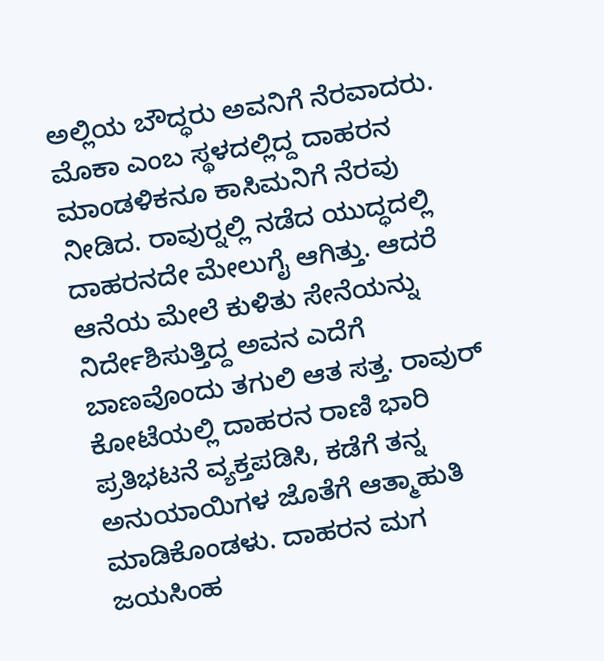ಅಲ್ಲಿಯ ಬೌದ್ಧರು ಅವನಿಗೆ ನೆರವಾದರು. ಮೊಕಾ ಎಂಬ ಸ್ಥಳದಲ್ಲಿದ್ದ ದಾಹರನ ಮಾಂಡಳಿಕನೂ ಕಾಸಿಮನಿಗೆ ನೆರವು ನೀಡಿದ. ರಾವುರ್‍ನಲ್ಲಿ ನಡೆದ ಯುದ್ಧದಲ್ಲಿ ದಾಹರನದೇ ಮೇಲುಗೈ ಆಗಿತ್ತು. ಆದರೆ ಆನೆಯ ಮೇಲೆ ಕುಳಿತು ಸೇನೆಯನ್ನು ನಿರ್ದೇಶಿಸುತ್ತಿದ್ದ ಅವನ ಎದೆಗೆ ಬಾಣವೊಂದು ತಗುಲಿ ಆತ ಸತ್ತ. ರಾವುರ್ ಕೋಟೆಯಲ್ಲಿ ದಾಹರನ ರಾಣಿ ಭಾರಿ ಪ್ರತಿಭಟನೆ ವ್ಯಕ್ತಪಡಿಸಿ, ಕಡೆಗೆ ತನ್ನ ಅನುಯಾಯಿಗಳ ಜೊತೆಗೆ ಆತ್ಮಾಹುತಿ ಮಾಡಿಕೊಂಡಳು. ದಾಹರನ ಮಗ ಜಯಸಿಂಹ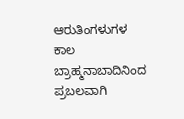ಆರುತಿಂಗಳುಗಳ ಕಾಲ ಬ್ರಾಹ್ಮನಾಬಾದಿನಿಂದ ಪ್ರಬಲವಾಗಿ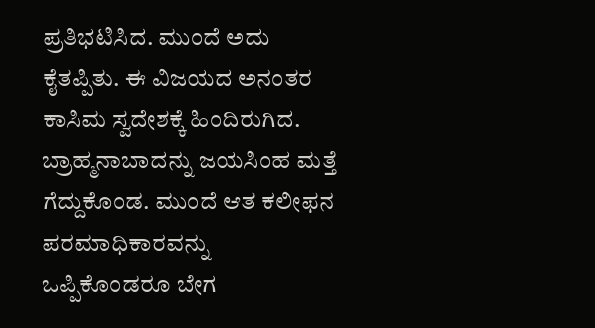ಪ್ರತಿಭಟಿಸಿದ. ಮುಂದೆ ಅದು ಕೈತಪ್ಪಿತು. ಈ ವಿಜಯದ ಅನಂತರ ಕಾಸಿಮ ಸ್ವದೇಶಕ್ಕೆ ಹಿಂದಿರುಗಿದ. ಬ್ರಾಹ್ಮನಾಬಾದನ್ನು ಜಯಸಿಂಹ ಮತ್ತೆ ಗೆದ್ದುಕೊಂಡ. ಮುಂದೆ ಆತ ಕಲೀಫನ ಪರಮಾಧಿಕಾರವನ್ನು ಒಪ್ಪಿಕೊಂಡರೂ ಬೇಗ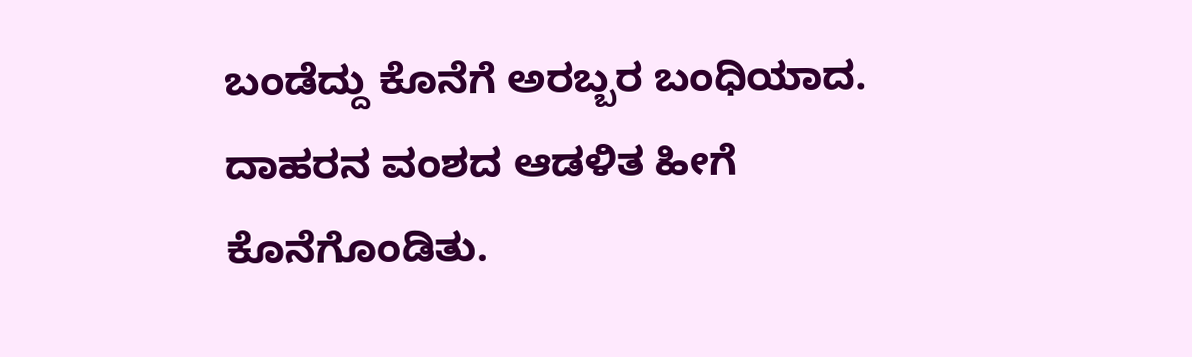ಬಂಡೆದ್ದು ಕೊನೆಗೆ ಅರಬ್ಬರ ಬಂಧಿಯಾದ. ದಾಹರನ ವಂಶದ ಆಡಳಿತ ಹೀಗೆ ಕೊನೆಗೊಂಡಿತು.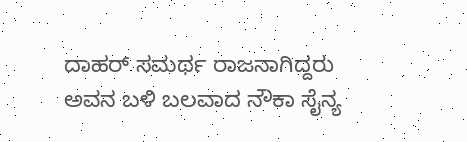ದಾಹರ್ ಸಮರ್ಥ ರಾಜನಾಗಿದ್ದರು ಅವನ ಬಳಿ ಬಲವಾದ ನೌಕಾ ಸೈನ್ಯ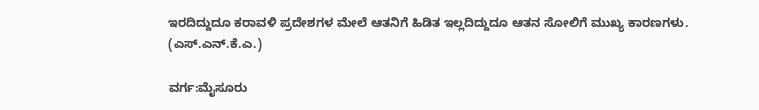ಇರದಿದ್ದುದೂ ಕರಾವಳಿ ಪ್ರದೇಶಗಳ ಮೇಲೆ ಆತನಿಗೆ ಹಿಡಿತ ಇಲ್ಲದಿದ್ದುದೂ ಆತನ ಸೋಲಿಗೆ ಮುಖ್ಯ ಕಾರಣಗಳು.
(ಎಸ್.ಎನ್.ಕೆ.ಎ.)

ವರ್ಗ:ಮೈಸೂರು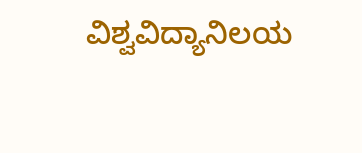ವಿಶ್ವವಿದ್ಯಾನಿಲಯ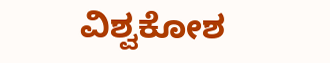ವಿಶ್ವಕೋಶ